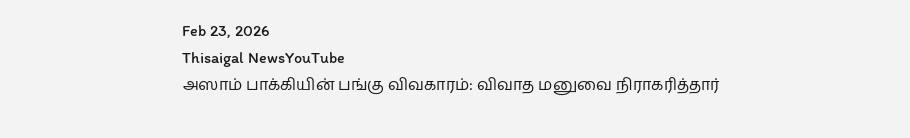Feb 23, 2026
Thisaigal NewsYouTube
அஸாம் பாக்கியின் பங்கு விவகாரம்: விவாத மனுவை நிராகரித்தார்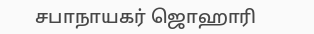சபாநாயகர் ஜொஹாரி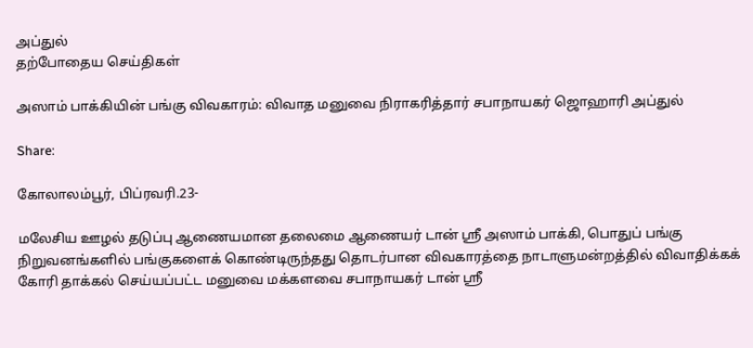அப்துல்
தற்போதைய செய்திகள்

அஸாம் பாக்கியின் பங்கு விவகாரம்: விவாத மனுவை நிராகரித்தார் சபாநாயகர் ஜொஹாரி அப்துல்

Share:

கோலாலம்பூர், பிப்ரவரி.23-

மலேசிய ஊழல் தடுப்பு ஆணையமான தலைமை ஆணையர் டான் ஶ்ரீ அஸாம் பாக்கி, பொதுப் பங்கு நிறுவனங்களில் பங்குகளைக் கொண்டிருந்தது தொடர்பான விவகாரத்தை நாடாளுமன்றத்தில் விவாதிக்கக் கோரி தாக்கல் செய்யப்பட்ட மனுவை மக்களவை சபாநாயகர் டான் ஶ்ரீ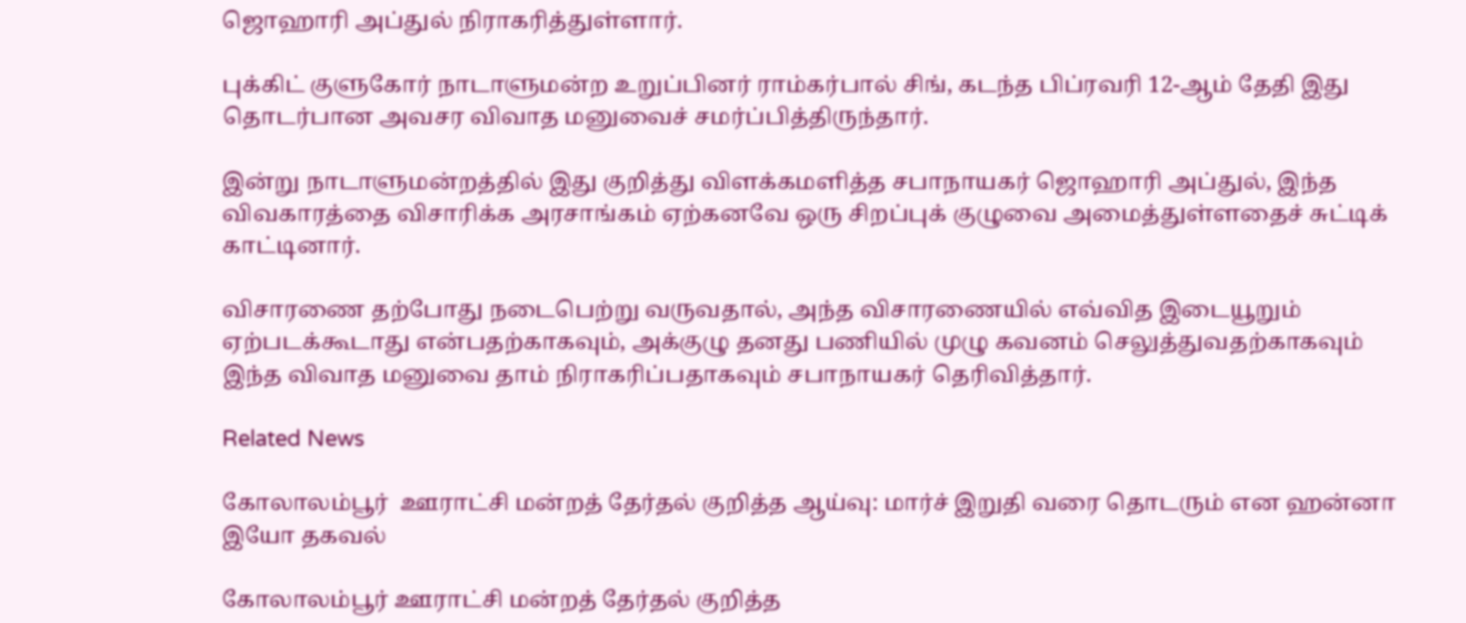ஜொஹாரி அப்துல் நிராகரித்துள்ளார்.

புக்கிட் குளுகோர் நாடாளுமன்ற உறுப்பினர் ராம்கர்பால் சிங், கடந்த பிப்ரவரி 12-ஆம் தேதி இது தொடர்பான அவசர விவாத மனுவைச் சமர்ப்பித்திருந்தார்.

இன்று நாடாளுமன்றத்தில் இது குறித்து விளக்கமளித்த சபாநாயகர் ஜொஹாரி அப்துல், இந்த விவகாரத்தை விசாரிக்க அரசாங்கம் ஏற்கனவே ஒரு சிறப்புக் குழுவை அமைத்துள்ளதைச் சுட்டிக் காட்டினார்.

விசாரணை தற்போது நடைபெற்று வருவதால், அந்த விசாரணையில் எவ்வித இடையூறும் ஏற்படக்கூடாது என்பதற்காகவும், அக்குழு தனது பணியில் முழு கவனம் செலுத்துவதற்காகவும் இந்த விவாத மனுவை தாம் நிராகரிப்பதாகவும் சபாநாயகர் தெரிவித்தார்.

Related News

கோலாலம்பூர்  ஊராட்சி மன்றத் தேர்தல் குறித்த ஆய்வு: மார்ச் இறுதி வரை தொடரும் என ஹன்னா இயோ தகவல்

கோலாலம்பூர் ஊராட்சி மன்றத் தேர்தல் குறித்த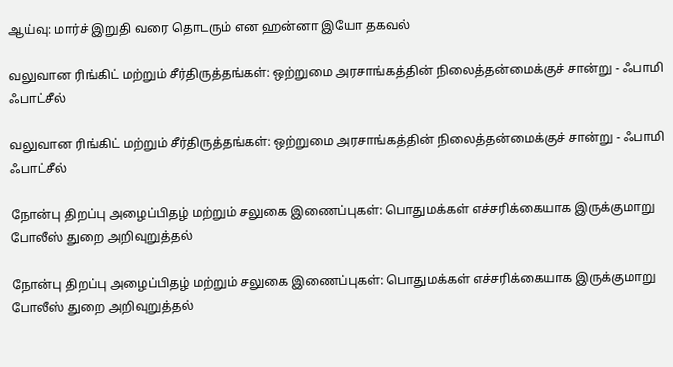ஆய்வு: மார்ச் இறுதி வரை தொடரும் என ஹன்னா இயோ தகவல்

வலுவான ரிங்கிட் மற்றும் சீர்திருத்தங்கள்: ஒற்றுமை அரசாங்கத்தின் நிலைத்தன்மைக்குச் சான்று - ஃபாமி ஃபாட்சீல்

வலுவான ரிங்கிட் மற்றும் சீர்திருத்தங்கள்: ஒற்றுமை அரசாங்கத்தின் நிலைத்தன்மைக்குச் சான்று - ஃபாமி ஃபாட்சீல்

நோன்பு திறப்பு அழைப்பிதழ் மற்றும் சலுகை இணைப்புகள்: பொதுமக்கள் எச்சரிக்கையாக இருக்குமாறு போலீஸ் துறை அறிவுறுத்தல்

நோன்பு திறப்பு அழைப்பிதழ் மற்றும் சலுகை இணைப்புகள்: பொதுமக்கள் எச்சரிக்கையாக இருக்குமாறு போலீஸ் துறை அறிவுறுத்தல்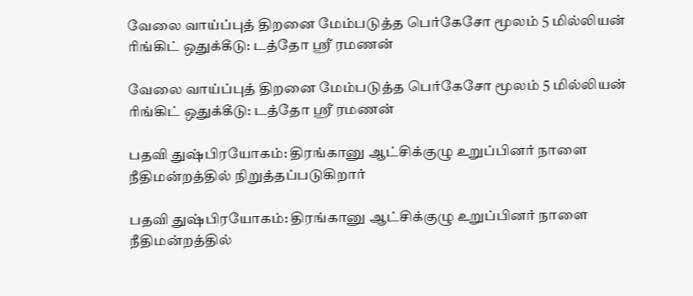வேலை வாய்ப்புத் திறனை மேம்படுத்த பெர்கேசோ மூலம் 5 மில்லியன் ரிங்கிட் ஒதுக்கீடு: டத்தோ ஶ்ரீ ரமணன்

வேலை வாய்ப்புத் திறனை மேம்படுத்த பெர்கேசோ மூலம் 5 மில்லியன் ரிங்கிட் ஒதுக்கீடு: டத்தோ ஶ்ரீ ரமணன்

பதவி துஷ்பிரயோகம்: திரங்கானு ஆட்சிக்குழு உறுப்பினர் நாளை நீதிமன்றத்தில் நிறுத்தப்படுகிறார்

பதவி துஷ்பிரயோகம்: திரங்கானு ஆட்சிக்குழு உறுப்பினர் நாளை நீதிமன்றத்தில்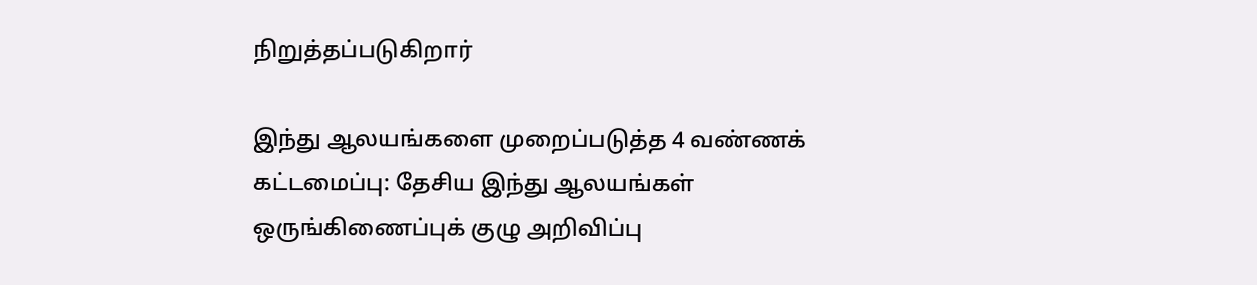நிறுத்தப்படுகிறார்

இந்து ஆலயங்களை முறைப்படுத்த 4 வண்ணக் கட்டமைப்பு: தேசிய இந்து ஆலயங்கள் ஒருங்கிணைப்புக் குழு அறிவிப்பு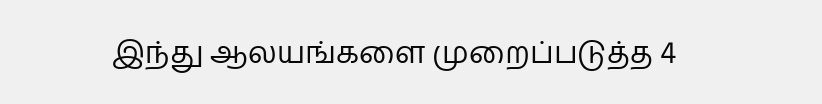இந்து ஆலயங்களை முறைப்படுத்த 4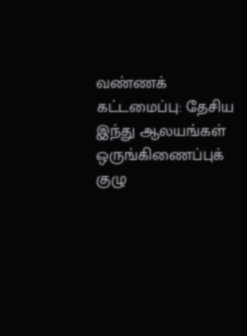வண்ணக் கட்டமைப்பு: தேசிய இந்து ஆலயங்கள் ஒருங்கிணைப்புக் குழு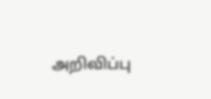அறிவிப்பு